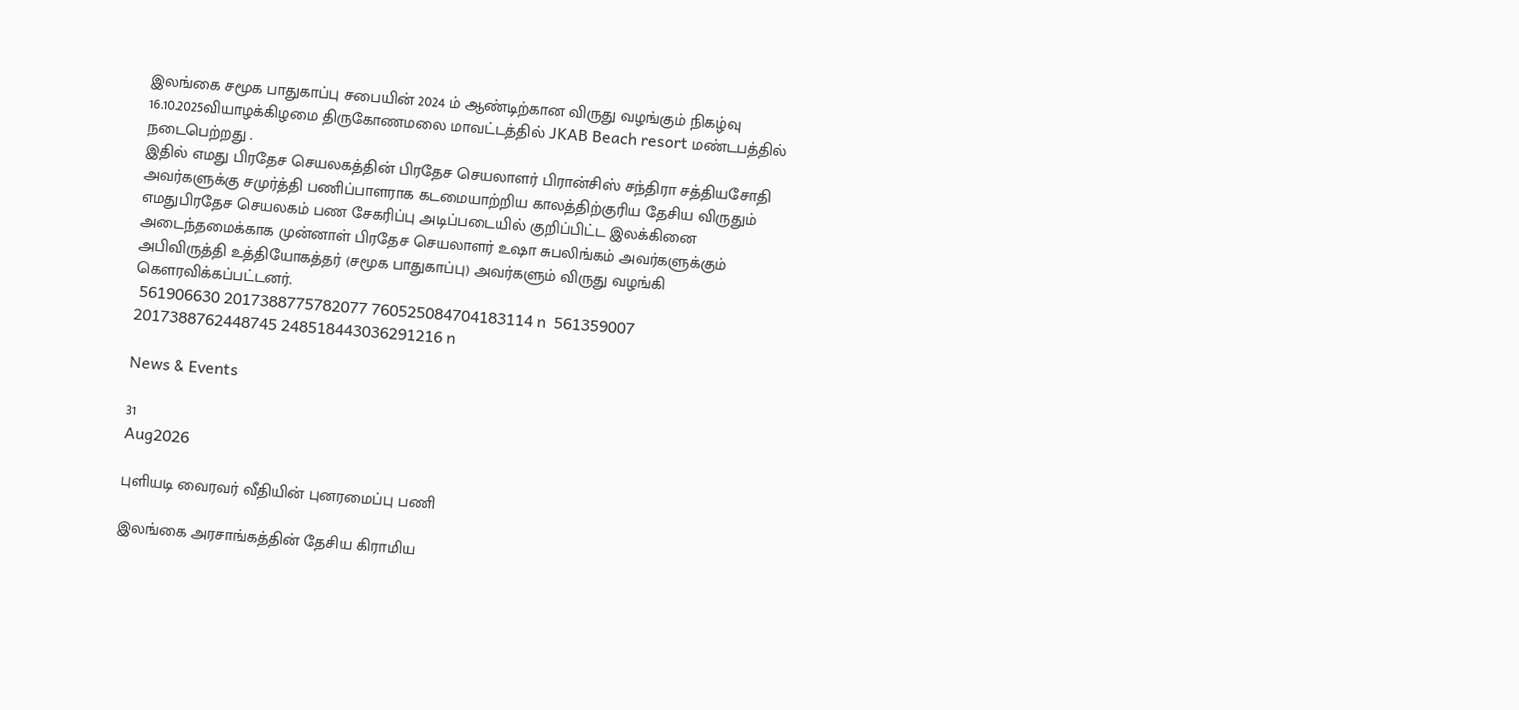இலங்கை சமூக பாதுகாப்பு சபையின் 2024 ம் ஆண்டிற்கான விருது வழங்கும் நிகழ்வு 16.10.2025வியாழக்கிழமை திருகோணமலை மாவட்டத்தில் JKAB Beach resort மண்டபத்தில் நடைபெற்றது .
இதில் எமது பிரதேச செயலகத்தின் பிரதேச செயலாளர் பிரான்சிஸ் சந்திரா சத்தியசோதி அவர்களுக்கு சமுர்த்தி பணிப்பாளராக கடமையாற்றிய காலத்திற்குரிய தேசிய விருதும் எமதுபிரதேச செயலகம் பண சேகரிப்பு அடிப்படையில் குறிப்பிட்ட இலக்கினை அடைந்தமைக்காக முன்னாள் பிரதேச செயலாளர் உஷா சுபலிங்கம் அவர்களுக்கும் அபிவிருத்தி உத்தியோகத்தர் (சமூக பாதுகாப்பு) அவர்களும் விருது வழங்கி கௌரவிக்கப்பட்டனர்.
 561906630 2017388775782077 760525084704183114 n  561359007 2017388762448745 248518443036291216 n

News & Events

31
Aug2026

புளியடி வைரவர் வீதியின் புனரமைப்பு பணி

இலங்கை அரசாங்கத்தின் தேசிய கிராமிய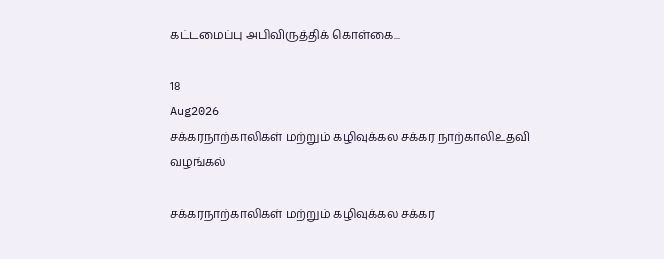கட்டமைப்பு அபிவிருத்திக் கொள்கை...

18
Aug2026
சக்கரநாற்காலிகள் மற்றும் கழிவுக்கல சக்கர நாற்காலிஉதவி வழங்கல்

சக்கரநாற்காலிகள் மற்றும் கழிவுக்கல சக்கர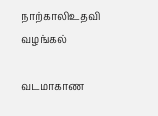நாற்காலிஉதவி வழங்கல்

வடமாகாண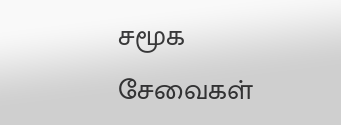சமூக சேவைகள்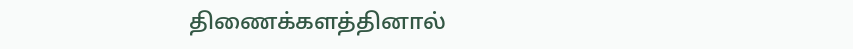திணைக்களத்தினால்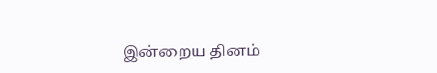இன்றைய தினம்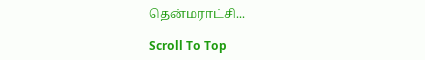தென்மராட்சி...

Scroll To Top